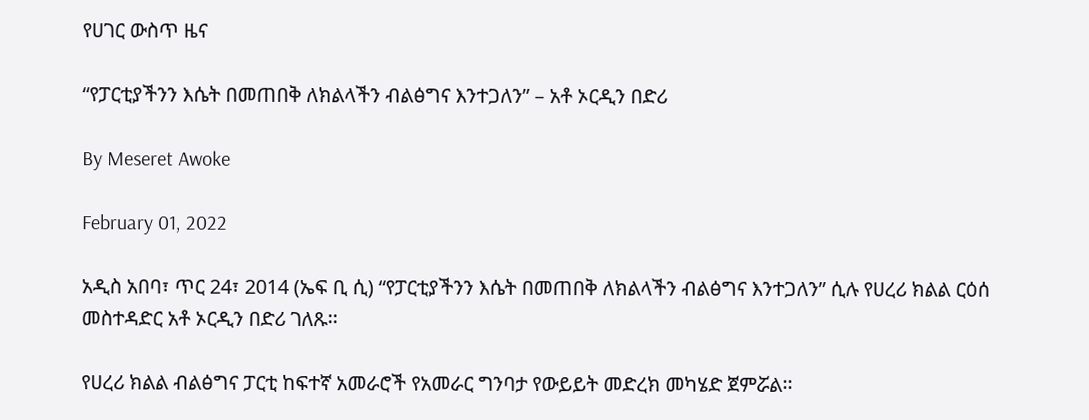የሀገር ውስጥ ዜና

“የፓርቲያችንን እሴት በመጠበቅ ለክልላችን ብልፅግና እንተጋለን” – አቶ ኦርዲን በድሪ

By Meseret Awoke

February 01, 2022

አዲስ አበባ፣ ጥር 24፣ 2014 (ኤፍ ቢ ሲ) “የፓርቲያችንን እሴት በመጠበቅ ለክልላችን ብልፅግና እንተጋለን” ሲሉ የሀረሪ ክልል ርዕሰ መስተዳድር አቶ ኦርዲን በድሪ ገለጹ፡፡

የሀረሪ ክልል ብልፅግና ፓርቲ ከፍተኛ አመራሮች የአመራር ግንባታ የውይይት መድረክ መካሄድ ጀምሯል፡፡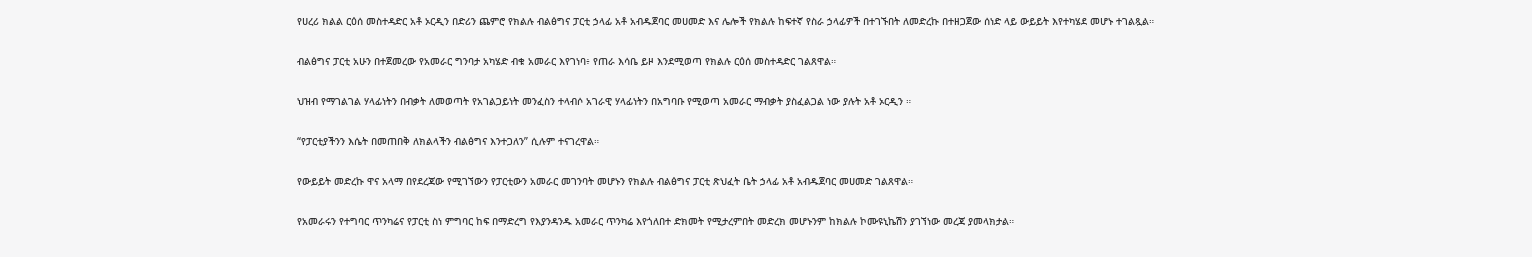የሀረሪ ክልል ርዕሰ መስተዳድር አቶ ኦርዲን በድሪን ጨምሮ የክልሉ ብልፅግና ፓርቲ ኃላፊ አቶ አብዱጀባር መሀመድ እና ሌሎች የክልሉ ከፍተኛ የስራ ኃላፊዎች በተገኙበት ለመድረኩ በተዘጋጀው ሰነድ ላይ ውይይት እየተካሄደ መሆኑ ተገልጿል።

ብልፅግና ፓርቲ አሁን በተጀመረው የአመራር ግንባታ አካሄድ ብቁ አመራር እየገነባ፥ የጠራ እሳቤ ይዞ እንደሚወጣ የክልሉ ርዕሰ መስተዳድር ገልጸዋል።

ህዝብ የማገልገል ሃላፊነትን በብቃት ለመወጣት የአገልጋይነት መንፈስን ተላብሶ አገራዊ ሃላፊነትን በአግባቡ የሚወጣ አመራር ማብቃት ያስፈልጋል ነው ያሉት አቶ ኦርዲን ።

“የፓርቲያችንን እሴት በመጠበቅ ለክልላችን ብልፅግና እንተጋለን” ሲሉም ተናገረዋል።

የውይይት መድረኩ ዋና አላማ በየደረጃው የሚገኘውን የፓርቲውን አመራር መገንባት መሆኑን የክልሉ ብልፅግና ፓርቲ ጽህፈት ቤት ኃላፊ አቶ አብዱጀባር መሀመድ ገልጸዋል።

የአመራሩን የተግባር ጥንካሬና የፓርቲ ስነ ምግባር ከፍ በማድረግ የእያንዳንዱ አመራር ጥንካሬ እየጎለበተ ድክመት የሚታረምበት መድረክ መሆኑንም ከክልሉ ኮሙዩኒኬሽን ያገኘነው መረጃ ያመላክታል።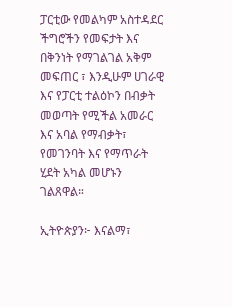ፓርቲው የመልካም አስተዳደር ችግሮችን የመፍታት እና በቅንነት የማገልገል አቅም መፍጠር ፣ እንዲሁም ሀገራዊ እና የፓርቲ ተልዕኮን በብቃት መወጣት የሚችል አመራር እና አባል የማብቃት፣ የመገንባት እና የማጥራት ሂደት አካል መሆኑን ገልጸዋል።

ኢትዮጵያን፦ እናልማ፣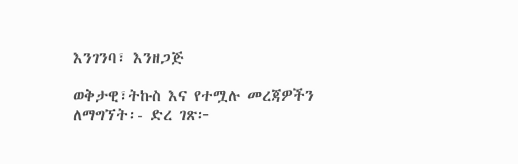እንገንባ፣ እንዘጋጅ

ወቅታዊ፣ትኩስ እና የተሟሉ መረጃዎችን ለማግኘት፡- ድረ ገጽ፦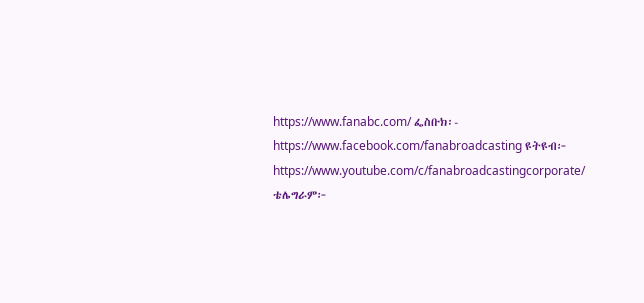https://www.fanabc.com/ ፌስቡክ፡- https://www.facebook.com/fanabroadcasting ዩትዩብ፦ https://www.youtube.com/c/fanabroadcastingcorporate/ ቴሌግራም፦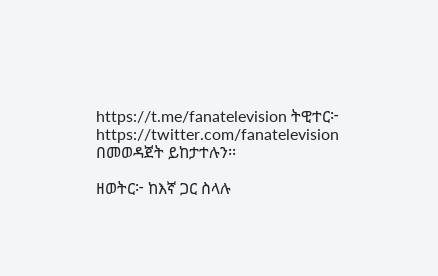https://t.me/fanatelevision ትዊተር፦ https://twitter.com/fanatelevision በመወዳጀት ይከታተሉን፡፡

ዘወትር፦ ከእኛ ጋር ስላሉ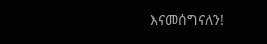እናመሰግናለን!